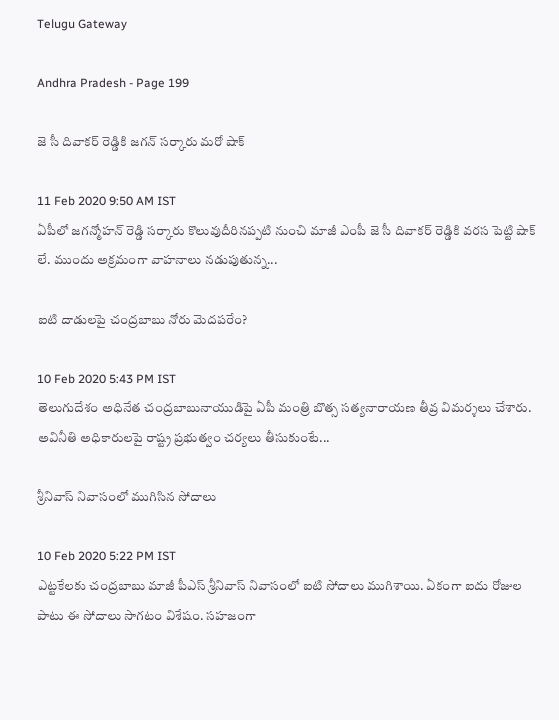Telugu Gateway

Andhra Pradesh - Page 199

జె సీ దివాకర్ రెడ్డికి జగన్ సర్కారు మరో షాక్

11 Feb 2020 9:50 AM IST
ఏపీలో జగన్మోహన్ రెడ్డి సర్కారు కొలువుదీరినప్పటి నుంచి మాజీ ఎంపీ జె సీ దివాకర్ రెడ్డికి వరస పెట్టి షాక్ లే. ముందు అక్రమంగా వాహనాలు నడుపుతున్న...

ఐటి దాడులపై చంద్రబాబు నోరు మెదపరేం?

10 Feb 2020 5:43 PM IST
తెలుగుదేశం అధినేత చంద్రబాబునాయుడిపై ఏపీ మంత్రి బొత్స సత్యనారాయణ తీవ్ర విమర్శలు చేశారు. అవినీతి అధికారులపై రాష్ట్ర ప్రభుత్వం చర్యలు తీసుకుంటే...

శ్రీనివాస్ నివాసంలో ముగిసిన సోదాలు

10 Feb 2020 5:22 PM IST
ఎట్టకేలకు చంద్రబాబు మాజీ పీఎస్ శ్రీనివాస్ నివాసంలో ఐటి సోదాలు ముగిశాయి. ఏకంగా ఐదు రోజుల పాటు ఈ సోదాలు సాగటం విశేషం. సహజంగా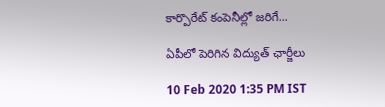కార్పొరేట్ కంపెనీల్లో జరిగే...

ఏపీలో పెరిగిన విద్యుత్ ఛార్జీలు

10 Feb 2020 1:35 PM IST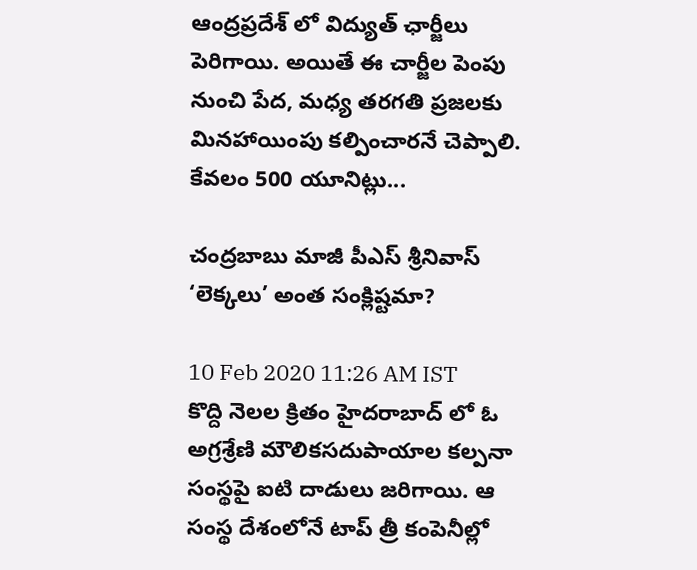ఆంద్రప్రదేశ్ లో విద్యుత్ ఛార్జీలు పెరిగాయి. అయితే ఈ చార్జీల పెంపు నుంచి పేద, మధ్య తరగతి ప్రజలకు మినహాయింపు కల్పించారనే చెప్పాలి. కేవలం 500 యూనిట్లు...

చంద్రబాబు మాజీ పీఎస్ శ్రీనివాస్ ‘లెక్కలు’ అంత సంక్లిష్టమా?

10 Feb 2020 11:26 AM IST
కొద్ది నెలల క్రితం హైదరాబాద్ లో ఓ అగ్రశ్రేణి మౌలికసదుపాయాల కల్పనా సంస్థపై ఐటి దాడులు జరిగాయి. ఆ సంస్థ దేశంలోనే టాప్ త్రీ కంపెనీల్లో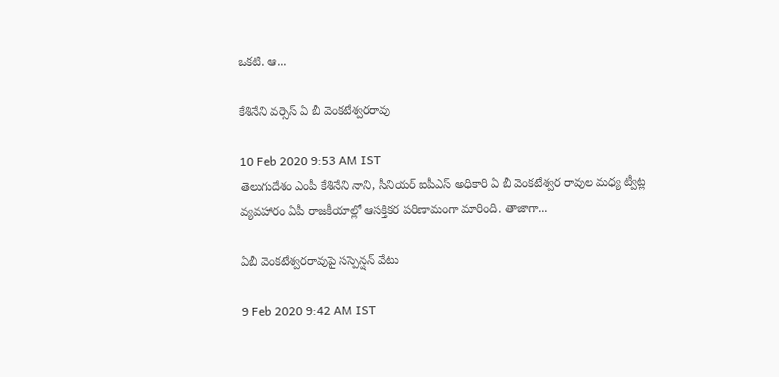ఒకటి. ఆ...

కేశినేని వర్సెస్ ఏ బీ వెంకటేశ్వరరావు

10 Feb 2020 9:53 AM IST
తెలుగుదేశం ఎంపీ కేశినేని నాని, సీనియర్ ఐపీఎస్ అధికారి ఏ బీ వెంకటేశ్వర రావుల మధ్య ట్వీట్ల వ్యవహారం ఏపీ రాజకీయాల్లో ఆసక్తికర పరిణామంగా మారింది. తాజాగా...

ఏబీ వెంకటేశ్వరరావుపై సస్పెన్షన్ వేటు

9 Feb 2020 9:42 AM IST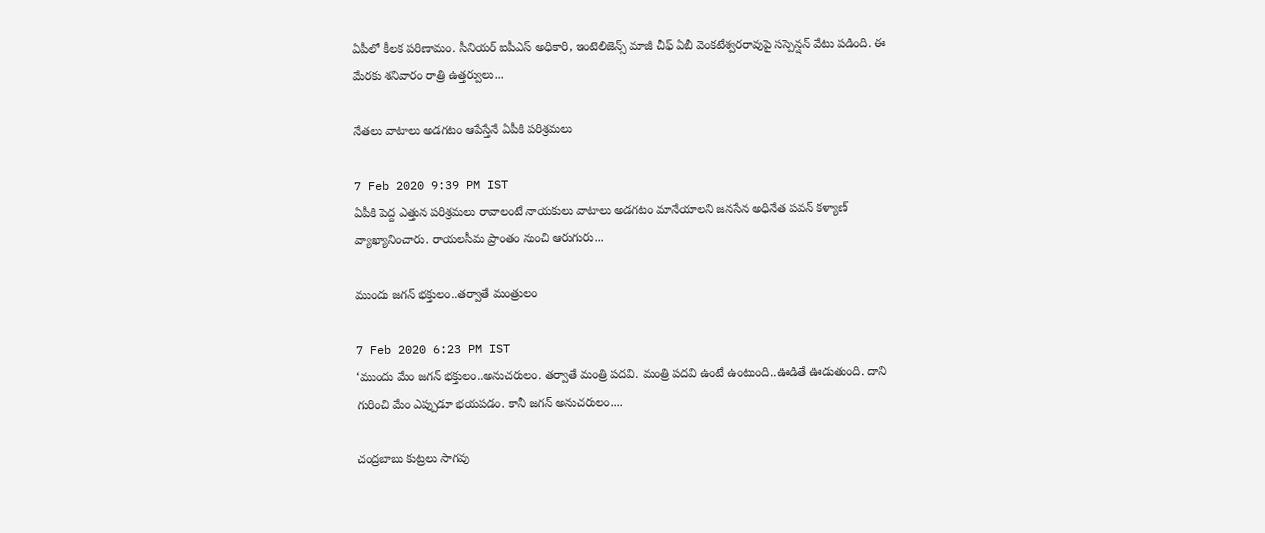ఏపీలో కీలక పరిణామం. సీనియర్ ఐపీఎస్ అధికారి, ఇంటెలిజెన్స్ మాజీ చీఫ్ ఏబీ వెంకటేశ్వరరావుపై సస్పెన్షన్ వేటు పడింది. ఈ మేరకు శనివారం రాత్రి ఉత్తర్వులు...

నేతలు వాటాలు అడగటం ఆపేస్తేనే ఏపీకి పరిశ్రమలు

7 Feb 2020 9:39 PM IST
ఏపీకి పెద్ద ఎత్తున పరిశ్రమలు రావాలంటే నాయకులు వాటాలు అడగటం మానేయాలని జనసేన అధినేత పవన్ కళ్యాణ్ వ్యాఖ్యానించారు. రాయలసీమ ప్రాంతం నుంచి ఆరుగురు...

ముందు జగన్ భక్తులం..తర్వాతే మంత్రులం

7 Feb 2020 6:23 PM IST
‘ముందు మేం జగన్ భక్తులం..అనుచరులం. తర్వాతే మంత్రి పదవి. మంత్రి పదవి ఉంటే ఉంటుంది..ఊడితే ఊడుతుంది. దాని గురించి మేం ఎప్పుడూ భయపడం. కానీ జగన్ అనుచరులం....

చంద్రబాబు కుట్రలు సాగవు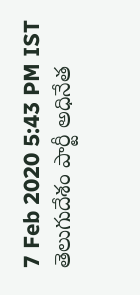7 Feb 2020 5:43 PM IST
తెలుగుదేశం పార్టీ అధినేత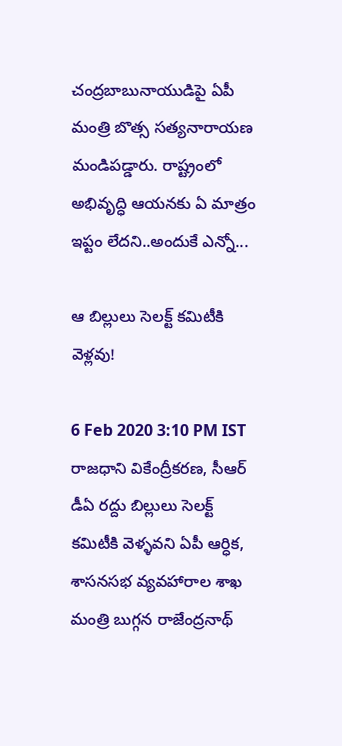చంద్రబాబునాయుడిపై ఏపీ మంత్రి బొత్స సత్యనారాయణ మండిపడ్డారు. రాష్ట్రంలో అభివృద్ధి ఆయనకు ఏ మాత్రం ఇప్టం లేదని..అందుకే ఎన్నో...

ఆ బిల్లులు సెలక్ట్ కమిటీకి వెళ్లవు!

6 Feb 2020 3:10 PM IST
రాజధాని వికేంద్రీకరణ, సీఆర్ డీఏ రద్దు బిల్లులు సెలక్ట్ కమిటీకి వెళ్ళవని ఏపీ ఆర్ధిక, శాసనసభ వ్యవహారాల శాఖ మంత్రి బుగ్గన రాజేంద్రనాథ్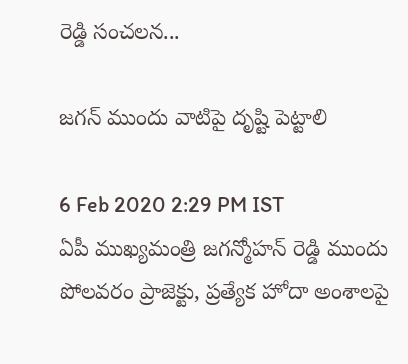రెడ్డి సంచలన...

జగన్ ముందు వాటిపై దృష్టి పెట్టాలి

6 Feb 2020 2:29 PM IST
ఏపీ ముఖ్యమంత్రి జగన్మోహన్ రెడ్డి ముందు పోలవరం ప్రాజెక్టు, ప్రత్యేక హోదా అంశాలపై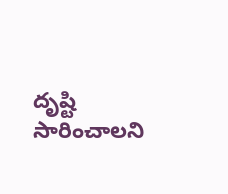దృష్టి సారించాలని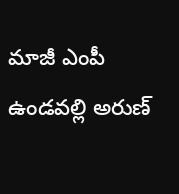మాజీ ఎంపీ ఉండవల్లి అరుణ్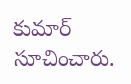కుమార్ సూచించారు.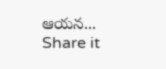ఆయన...
Share it